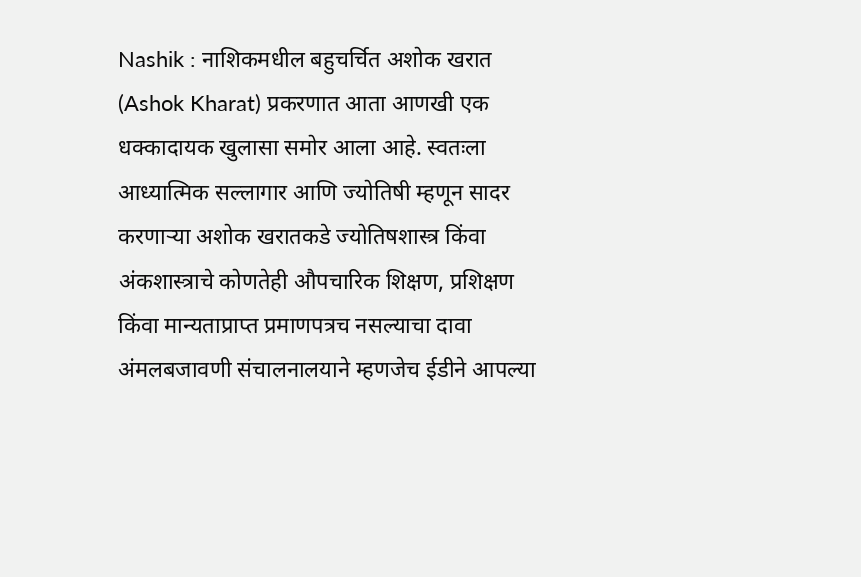Nashik : नाशिकमधील बहुचर्चित अशोक खरात (Ashok Kharat) प्रकरणात आता आणखी एक धक्कादायक खुलासा समोर आला आहे. स्वतःला आध्यात्मिक सल्लागार आणि ज्योतिषी म्हणून सादर करणाऱ्या अशोक खरातकडे ज्योतिषशास्त्र किंवा अंकशास्त्राचे कोणतेही औपचारिक शिक्षण, प्रशिक्षण किंवा मान्यताप्राप्त प्रमाणपत्रच नसल्याचा दावा अंमलबजावणी संचालनालयाने म्हणजेच ईडीने आपल्या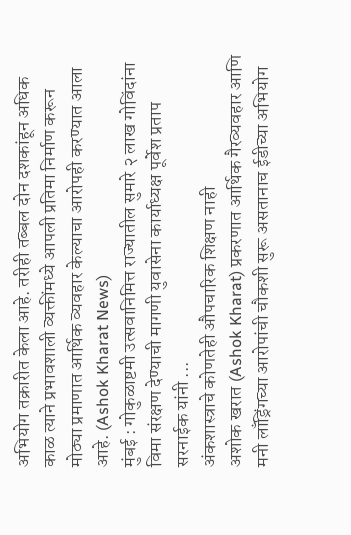अभियोग तक्रारीत केला आहे. तरीही तब्बल दोन दशकांहून अधिक काळ त्याने प्रभावशाली व्यक्तींमध्ये आपली प्रतिमा निर्माण करून मोठ्या प्रमाणात आर्थिक व्यवहार केल्याचा आरोपही करण्यात आला आहे. (Ashok Kharat News)
मुंबई : गोकुळाष्टमी उत्सवानिमित्त राज्यातील सुमारे २ लाख गोविंदांना विमा संरक्षण देण्याची मागणी युवासेना कार्याध्यक्ष पूर्वेश प्रताप सरनाईक यांनी ...
अंकशास्त्राचे कोणतेही औपचारिक शिक्षण नाही
अशोक खरात (Ashok Kharat) प्रकरणात आर्थिक गैरव्यवहार आणि मनी लाँड्रिंगच्या आरोपांची चौकशी सुरू असतानाच ईडीच्या अभियोग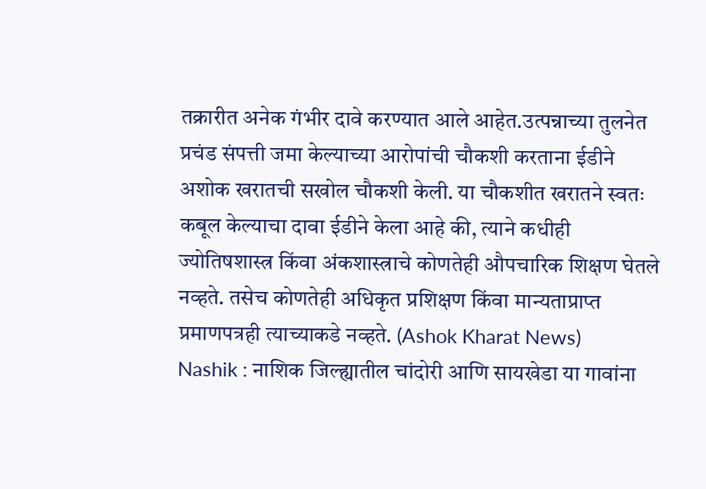तक्रारीत अनेक गंभीर दावे करण्यात आले आहेत.उत्पन्नाच्या तुलनेत प्रचंड संपत्ती जमा केल्याच्या आरोपांची चौकशी करताना ईडीने अशोक खरातची सखोल चौकशी केली. या चौकशीत खरातने स्वतः कबूल केल्याचा दावा ईडीने केला आहे की, त्याने कधीही ज्योतिषशास्त्र किंवा अंकशास्त्राचे कोणतेही औपचारिक शिक्षण घेतले नव्हते. तसेच कोणतेही अधिकृत प्रशिक्षण किंवा मान्यताप्राप्त प्रमाणपत्रही त्याच्याकडे नव्हते. (Ashok Kharat News)
Nashik : नाशिक जिल्ह्यातील चांदोरी आणि सायखेडा या गावांना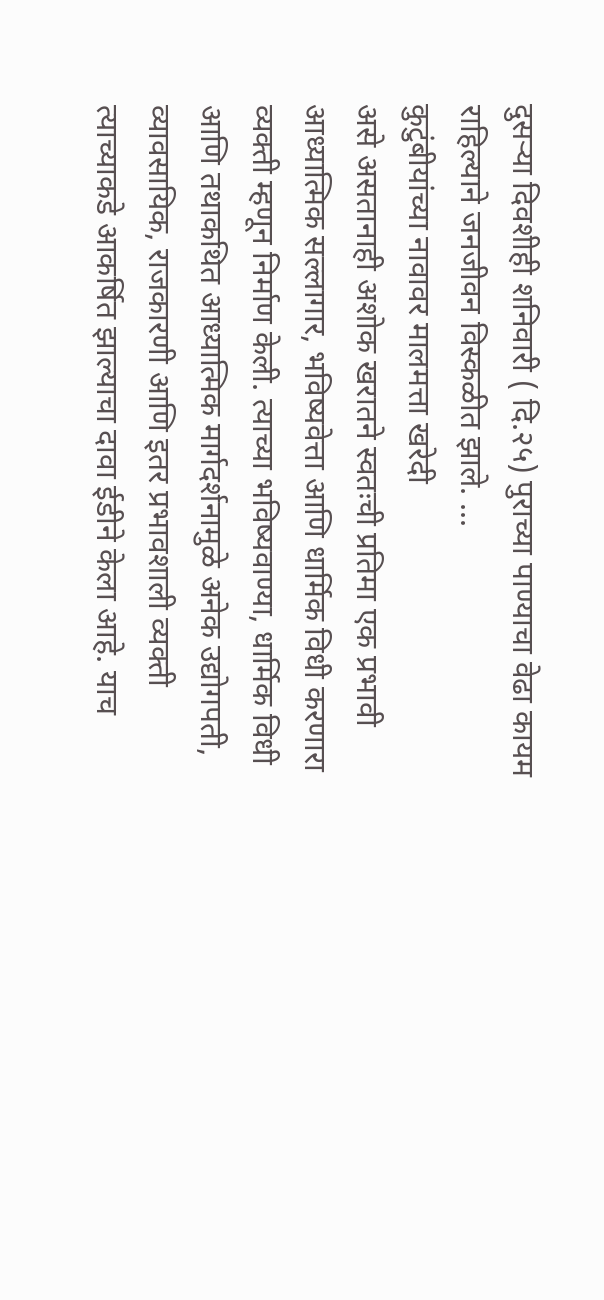दुसऱ्या दिवशीही शनिवारी ( दि.२५) पुराच्या पाण्याचा वेढा कायम राहिल्याने जनजीवन विस्कळीत झाले. ...
कुटुंबीयांच्या नावावर मालमत्ता खरेदी
असे असतानाही अशोक खरातने स्वतःची प्रतिमा एक प्रभावी आध्यात्मिक सल्लागार, भविष्यवेत्ता आणि धार्मिक विधी करणारा व्यक्ती म्हणून निर्माण केली. त्याच्या भविष्यवाण्या, धार्मिक विधी आणि तथाकथित आध्यात्मिक मार्गदर्शनामुळे अनेक उद्योगपती, व्यावसायिक, राजकारणी आणि इतर प्रभावशाली व्यक्ती त्याच्याकडे आकर्षित झाल्याचा दावा ईडीने केला आहे. याच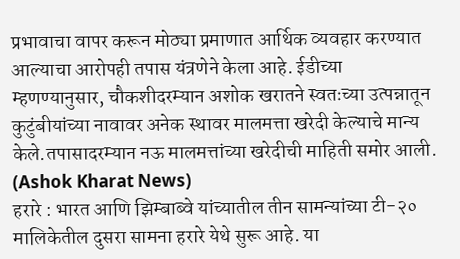प्रभावाचा वापर करून मोठ्या प्रमाणात आर्थिक व्यवहार करण्यात आल्याचा आरोपही तपास यंत्रणेने केला आहे. ईडीच्या म्हणण्यानुसार, चौकशीदरम्यान अशोक खरातने स्वतःच्या उत्पन्नातून कुटुंबीयांच्या नावावर अनेक स्थावर मालमत्ता खरेदी केल्याचे मान्य केले.तपासादरम्यान नऊ मालमत्तांच्या खरेदीची माहिती समोर आली. (Ashok Kharat News)
हरारे : भारत आणि झिम्बाब्वे यांच्यातील तीन सामन्यांच्या टी-२० मालिकेतील दुसरा सामना हरारे येथे सुरू आहे. या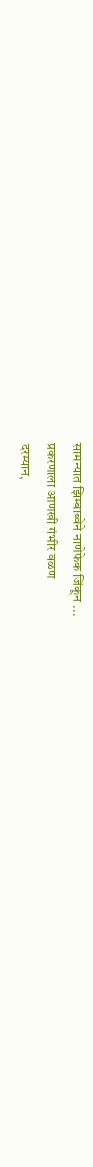सामन्यात झिम्बाब्वेने नाणेफेक जिंकून ...
प्रकरणाला आणखी गंभीर वळण
दरम्यान,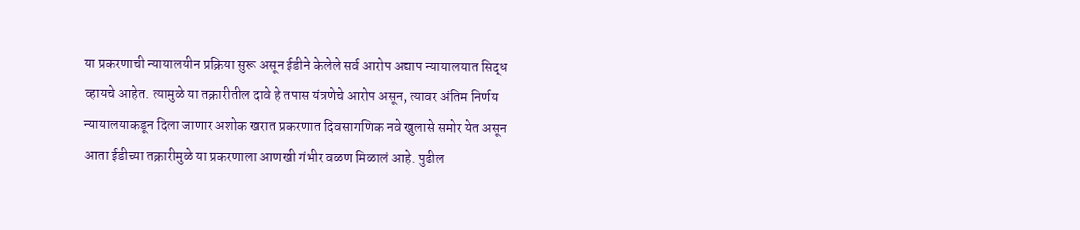या प्रकरणाची न्यायालयीन प्रक्रिया सुरू असून ईडीने केलेले सर्व आरोप अद्याप न्यायालयात सिद्ध व्हायचे आहेत. त्यामुळे या तक्रारीतील दावे हे तपास यंत्रणेचे आरोप असून, त्यावर अंतिम निर्णय न्यायालयाकडून दिला जाणार अशोक खरात प्रकरणात दिवसागणिक नवे खुलासे समोर येत असून आता ईडीच्या तक्रारीमुळे या प्रकरणाला आणखी गंभीर वळण मिळालं आहे. पुढील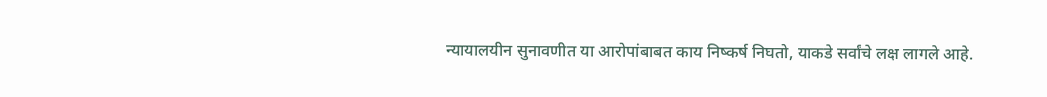न्यायालयीन सुनावणीत या आरोपांबाबत काय निष्कर्ष निघतो, याकडे सर्वांचे लक्ष लागले आहे.